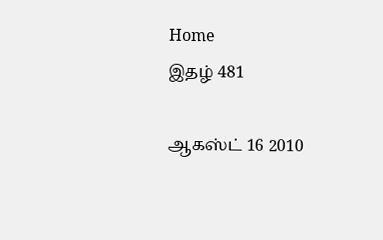Home
இதழ் 481

ஆகஸ்ட் 16 2010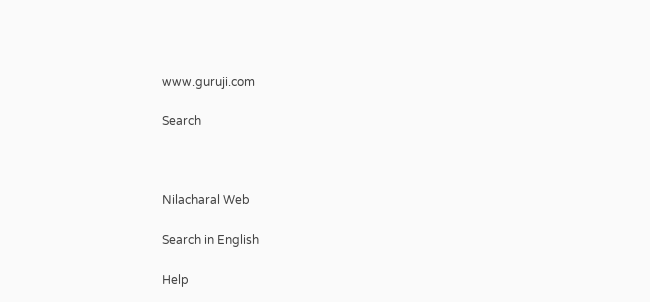www.guruji.com

Search



Nilacharal Web

Search in English

Help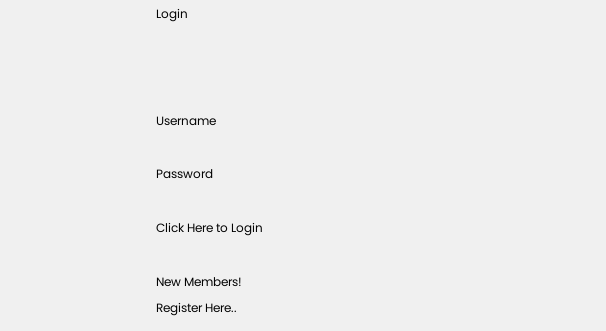Login



Username

Password

Click Here to Login

New Members!
Register Here..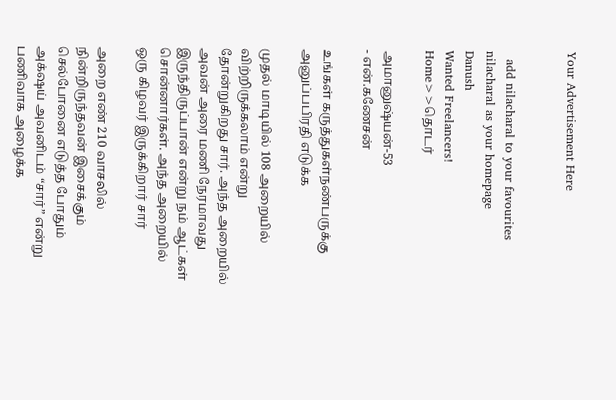Your Advertisement Here


  add nilacharal to your favourites nilacharal as your homepage
Danush
Wanted Freelancers!
Home>>தொடர்

அமானுஷ்யன்-53
- என்.கணேசன்

உங்கள் கருத்துகள்நண்பருக்கு அனுப்பபிரதி எடுக்க

முதல் மாடியில் 108 அறையில் விற்றிருக்கலாம் என்று தோன்றுகிறது சார். அந்த அறையில் அவன் அரை மணி நேரமாவது இருந்திருப்பான் என்று நம் ஆட்கள் சொன்னார்கள். அந்த அறையில் ஒரு கிழவர் இருக்கிறார் சார்

அறை எண் 210 வாசலில் நின்றிருந்தவன் இசைக்கும் செல்போனை எடுத்த போதும் அக்‌ஷய் அவனிடம் “சார்” என்று பணிவாக அழைக்க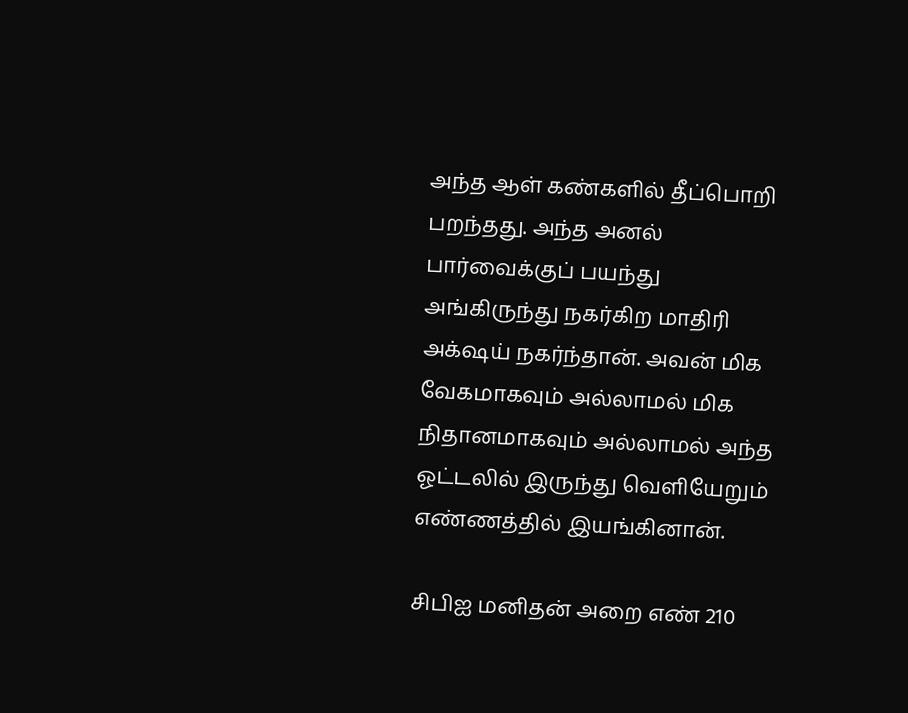அந்த ஆள் கண்களில் தீப்பொறி பறந்தது. அந்த அனல் பார்வைக்குப் பயந்து அங்கிருந்து நகர்கிற மாதிரி அக்‌ஷய் நகர்ந்தான். அவன் மிக வேகமாகவும் அல்லாமல் மிக நிதானமாகவும் அல்லாமல் அந்த ஓட்டலில் இருந்து வெளியேறும் எண்ணத்தில் இயங்கினான்.

சிபிஐ மனிதன் அறை எண் 210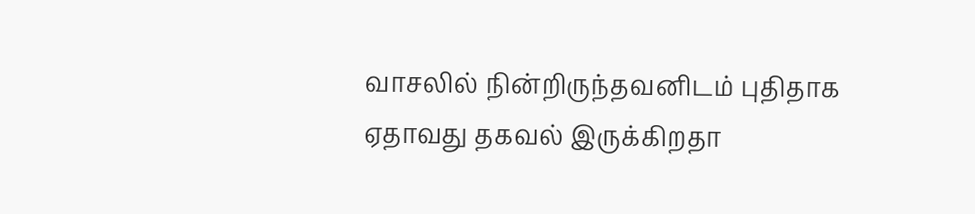வாசலில் நின்றிருந்தவனிடம் புதிதாக ஏதாவது தகவல் இருக்கிறதா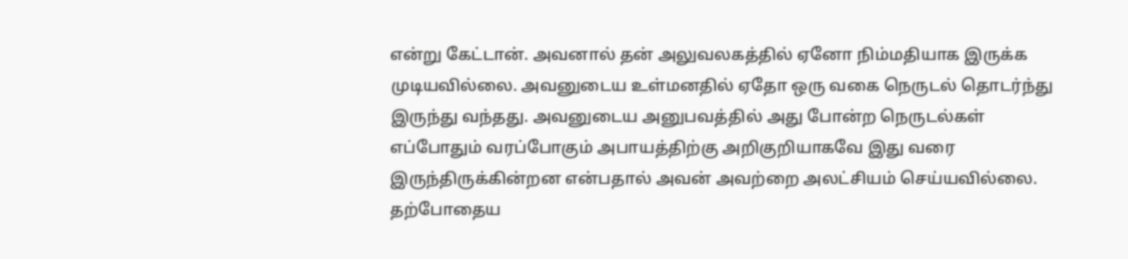என்று கேட்டான். அவனால் தன் அலுவலகத்தில் ஏனோ நிம்மதியாக இருக்க முடியவில்லை. அவனுடைய உள்மனதில் ஏதோ ஒரு வகை நெருடல் தொடர்ந்து இருந்து வந்தது. அவனுடைய அனுபவத்தில் அது போன்ற நெருடல்கள் எப்போதும் வரப்போகும் அபாயத்திற்கு அறிகுறியாகவே இது வரை இருந்திருக்கின்றன என்பதால் அவன் அவற்றை அலட்சியம் செய்யவில்லை. தற்போதைய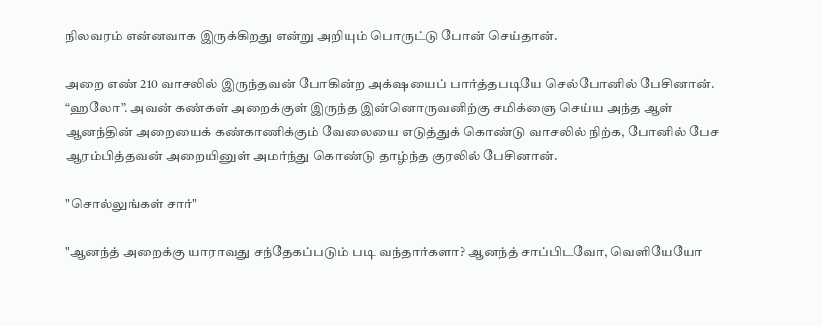நிலவரம் என்னவாக இருக்கிறது என்று அறியும் பொருட்டு போன் செய்தான்.

அறை எண் 210 வாசலில் இருந்தவன் போகின்ற அக்‌ஷயைப் பார்த்தபடியே செல்போனில் பேசினான். “ஹலோ”. அவன் கண்கள் அறைக்குள் இருந்த இன்னொருவனிற்கு சமிக்ஞை செய்ய அந்த ஆள் ஆனந்தின் அறையைக் கண்காணிக்கும் வேலையை எடுத்துக் கொண்டு வாசலில் நிற்க, போனில் பேச ஆரம்பித்தவன் அறையினுள் அமர்ந்து கொண்டு தாழ்ந்த குரலில் பேசினான்.

"சொல்லுங்கள் சார்"

"ஆனந்த் அறைக்கு யாராவது சந்தேகப்படும் படி வந்தார்களா? ஆனந்த் சாப்பிடவோ, வெளியேயோ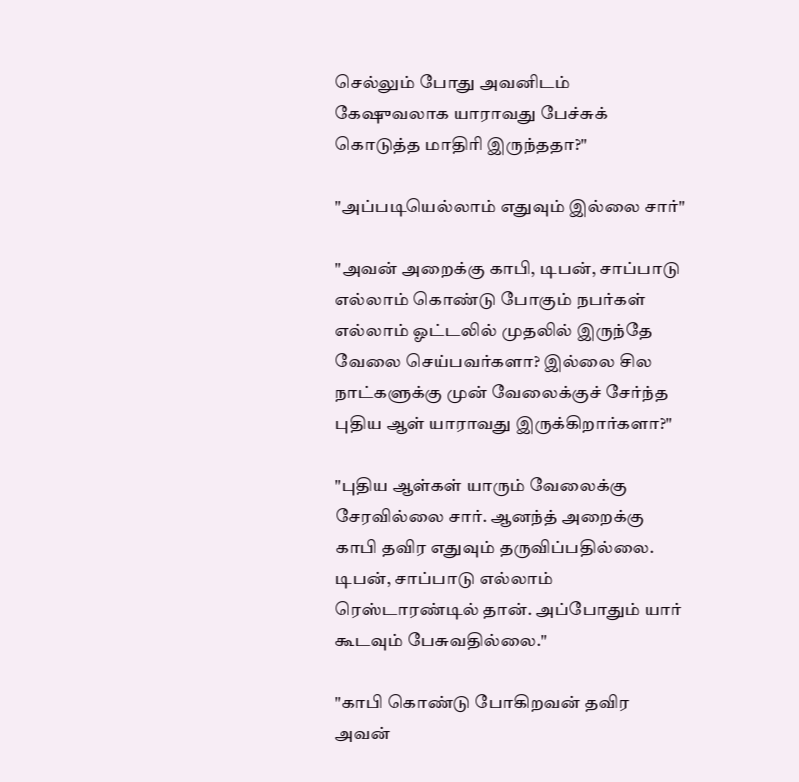செல்லும் போது அவனிடம் கேஷுவலாக யாராவது பேச்சுக் கொடுத்த மாதிரி இருந்ததா?"

"அப்படியெல்லாம் எதுவும் இல்லை சார்"

"அவன் அறைக்கு காபி, டிபன், சாப்பாடு எல்லாம் கொண்டு போகும் நபர்கள் எல்லாம் ஓட்டலில் முதலில் இருந்தே வேலை செய்பவர்களா? இல்லை சில நாட்களுக்கு முன் வேலைக்குச் சேர்ந்த புதிய ஆள் யாராவது இருக்கிறார்களா?"

"புதிய ஆள்கள் யாரும் வேலைக்கு சேரவில்லை சார். ஆனந்த் அறைக்கு காபி தவிர எதுவும் தருவிப்பதில்லை. டிபன், சாப்பாடு எல்லாம் ரெஸ்டாரண்டில் தான். அப்போதும் யார் கூடவும் பேசுவதில்லை."

"காபி கொண்டு போகிறவன் தவிர அவன்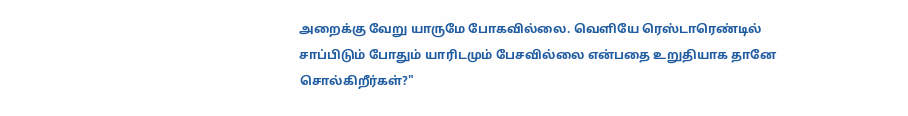அறைக்கு வேறு யாருமே போகவில்லை. வெளியே ரெஸ்டாரெண்டில் சாப்பிடும் போதும் யாரிடமும் பேசவில்லை என்பதை உறுதியாக தானே சொல்கிறீர்கள்?"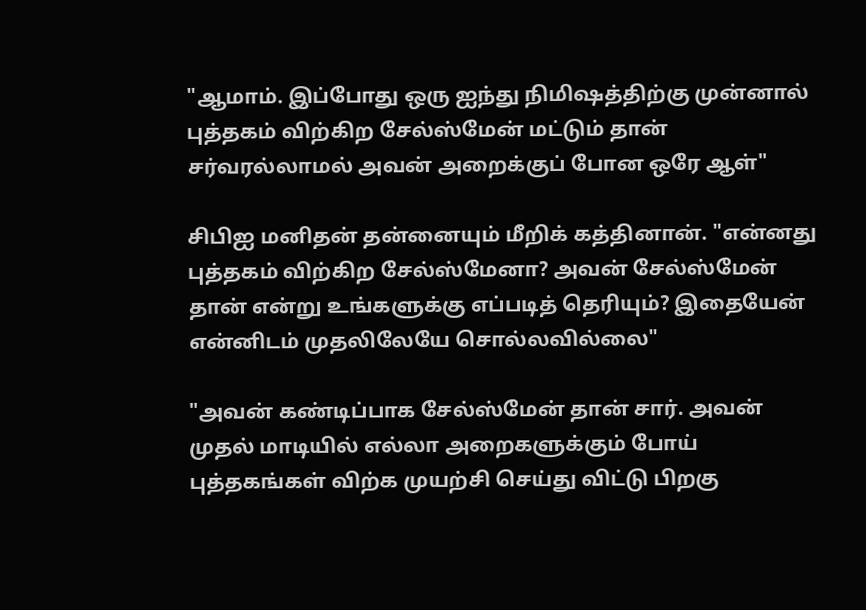"ஆமாம். இப்போது ஒரு ஐந்து நிமிஷத்திற்கு முன்னால் புத்தகம் விற்கிற சேல்ஸ்மேன் மட்டும் தான் சர்வரல்லாமல் அவன் அறைக்குப் போன ஒரே ஆள்"

சிபிஐ மனிதன் தன்னையும் மீறிக் கத்தினான். "என்னது புத்தகம் விற்கிற சேல்ஸ்மேனா? அவன் சேல்ஸ்மேன் தான் என்று உங்களுக்கு எப்படித் தெரியும்? இதையேன் என்னிடம் முதலிலேயே சொல்லவில்லை"

"அவன் கண்டிப்பாக சேல்ஸ்மேன் தான் சார். அவன் முதல் மாடியில் எல்லா அறைகளுக்கும் போய் புத்தகங்கள் விற்க முயற்சி செய்து விட்டு பிறகு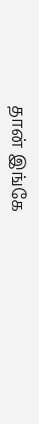தான் இங்கே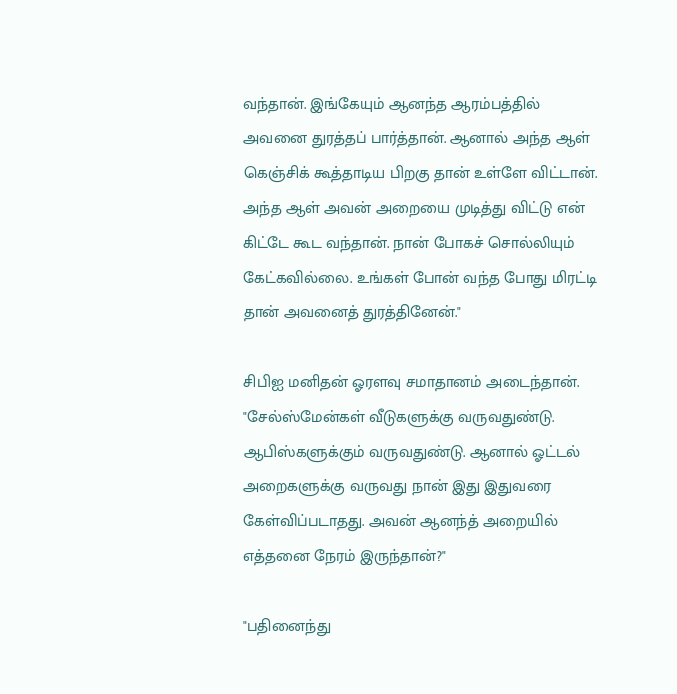வந்தான். இங்கேயும் ஆனந்த ஆரம்பத்தில் அவனை துரத்தப் பார்த்தான். ஆனால் அந்த ஆள் கெஞ்சிக் கூத்தாடிய பிறகு தான் உள்ளே விட்டான். அந்த ஆள் அவன் அறையை முடித்து விட்டு என் கிட்டே கூட வந்தான். நான் போகச் சொல்லியும் கேட்கவில்லை. உங்கள் போன் வந்த போது மிரட்டி தான் அவனைத் துரத்தினேன்."

சிபிஐ மனிதன் ஓரளவு சமாதானம் அடைந்தான். "சேல்ஸ்மேன்கள் வீடுகளுக்கு வருவதுண்டு. ஆபிஸ்களுக்கும் வருவதுண்டு. ஆனால் ஓட்டல் அறைகளுக்கு வருவது நான் இது இதுவரை கேள்விப்படாதது. அவன் ஆனந்த் அறையில் எத்தனை நேரம் இருந்தான்?"

"பதினைந்து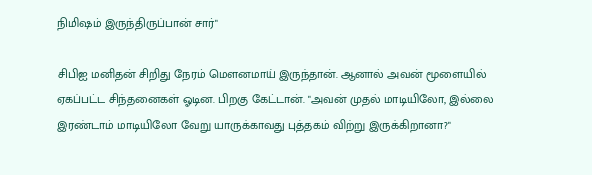நிமிஷம் இருந்திருப்பான் சார்"

சிபிஐ மனிதன் சிறிது நேரம் மௌனமாய் இருந்தான். ஆனால் அவன் மூளையில் ஏகப்பட்ட சிந்தனைகள் ஓடின. பிறகு கேட்டான். "அவன் முதல் மாடியிலோ, இல்லை இரண்டாம் மாடியிலோ வேறு யாருக்காவது புத்தகம் விற்று இருக்கிறானா?"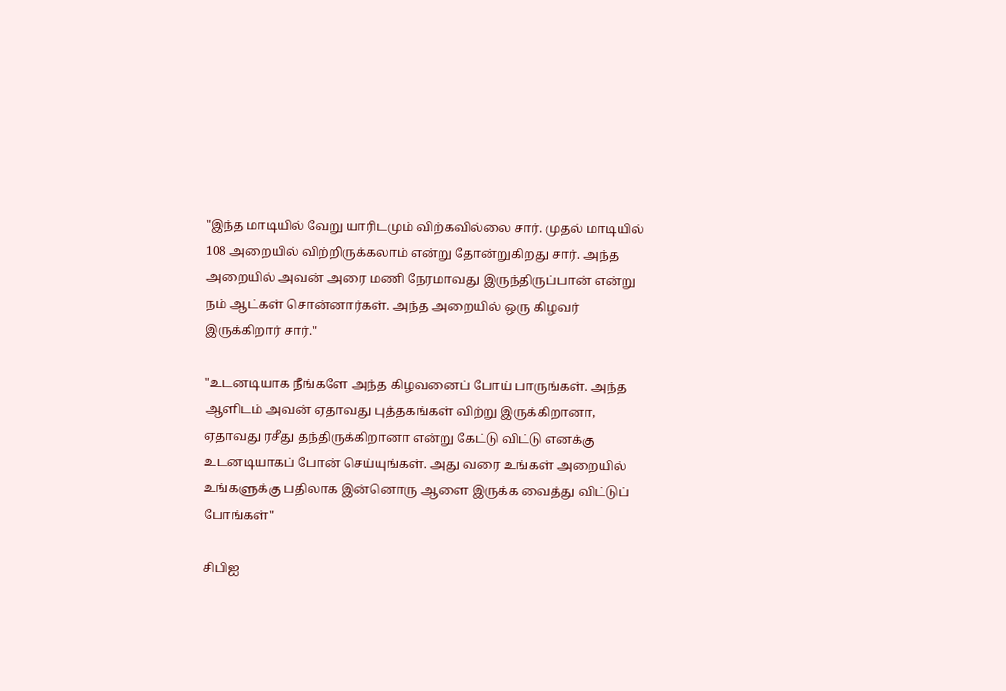"இந்த மாடியில் வேறு யாரிடமும் விற்கவில்லை சார். முதல் மாடியில் 108 அறையில் விற்றிருக்கலாம் என்று தோன்றுகிறது சார். அந்த அறையில் அவன் அரை மணி நேரமாவது இருந்திருப்பான் என்று நம் ஆட்கள் சொன்னார்கள். அந்த அறையில் ஒரு கிழவர் இருக்கிறார் சார்."

"உடனடியாக நீங்களே அந்த கிழவனைப் போய் பாருங்கள். அந்த ஆளிடம் அவன் ஏதாவது புத்தகங்கள் விற்று இருக்கிறானா, ஏதாவது ரசீது தந்திருக்கிறானா என்று கேட்டு விட்டு எனக்கு உடனடியாகப் போன் செய்யுங்கள். அது வரை உங்கள் அறையில் உங்களுக்கு பதிலாக இன்னொரு ஆளை இருக்க வைத்து விட்டுப் போங்கள்"

சிபிஐ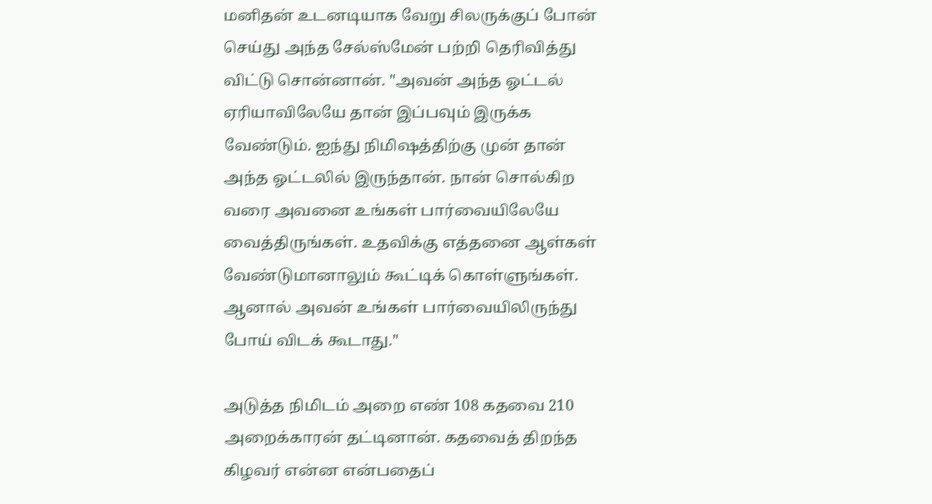மனிதன் உடனடியாக வேறு சிலருக்குப் போன் செய்து அந்த சேல்ஸ்மேன் பற்றி தெரிவித்து விட்டு சொன்னான். "அவன் அந்த ஓட்டல் ஏரியாவிலேயே தான் இப்பவும் இருக்க வேண்டும். ஐந்து நிமிஷத்திற்கு முன் தான் அந்த ஓட்டலில் இருந்தான். நான் சொல்கிற வரை அவனை உங்கள் பார்வையிலேயே வைத்திருங்கள். உதவிக்கு எத்தனை ஆள்கள் வேண்டுமானாலும் கூட்டிக் கொள்ளுங்கள். ஆனால் அவன் உங்கள் பார்வையிலிருந்து போய் விடக் கூடாது."

அடுத்த நிமிடம் அறை எண் 108 கதவை 210 அறைக்காரன் தட்டினான். கதவைத் திறந்த கிழவர் என்ன என்பதைப்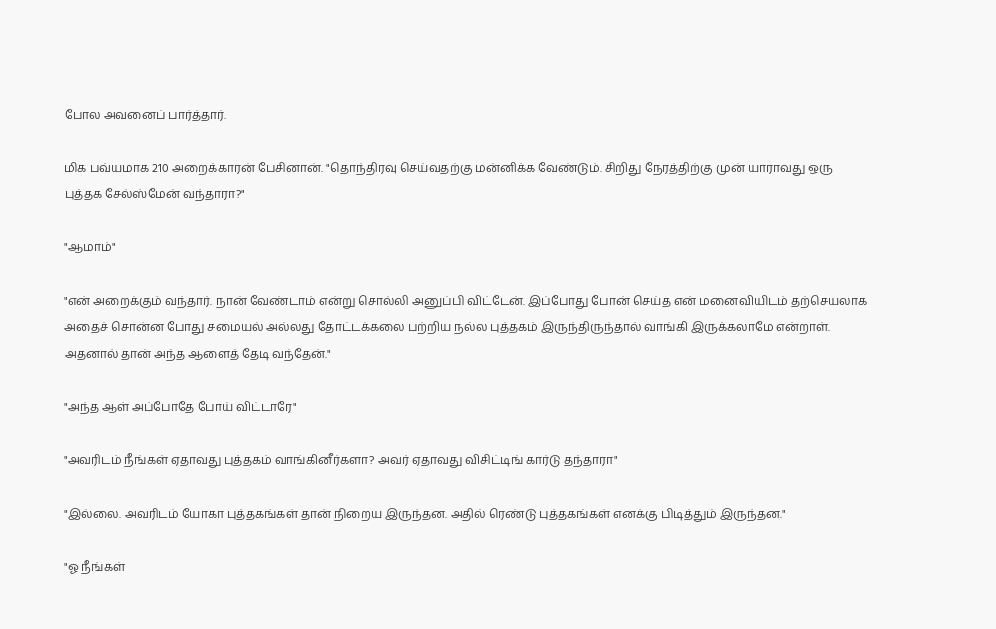போல அவனைப் பார்த்தார்.

மிக பவ்யமாக 210 அறைக்காரன் பேசினான். "தொந்திரவு செய்வதற்கு மன்னிக்க வேண்டும். சிறிது நேரத்திற்கு முன் யாராவது ஒரு புத்தக சேல்ஸ்மேன் வந்தாரா?"

"ஆமாம்"

"என் அறைக்கும் வந்தார். நான் வேண்டாம் என்று சொல்லி அனுப்பி விட்டேன். இப்போது போன் செய்த என் மனைவியிடம் தற்செயலாக அதைச் சொன்ன போது சமையல் அல்லது தோட்டக்கலை பற்றிய நல்ல புத்தகம் இருந்திருந்தால் வாங்கி இருக்கலாமே என்றாள். அதனால் தான் அந்த ஆளைத் தேடி வந்தேன்."

"அந்த ஆள் அப்போதே போய் விட்டாரே"

"அவரிடம் நீங்கள் ஏதாவது புத்தகம் வாங்கினீர்களா? அவர் ஏதாவது விசிட்டிங் கார்டு தந்தாரா"

"இல்லை. அவரிடம் யோகா புத்தகங்கள் தான் நிறைய இருந்தன. அதில் ரெண்டு புத்தகங்கள் எனக்கு பிடித்தும் இருந்தன."

"ஓ நீங்கள்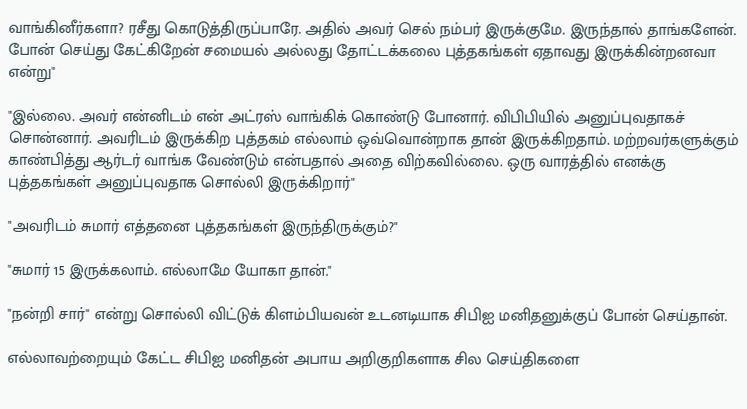வாங்கினீர்களா? ரசீது கொடுத்திருப்பாரே. அதில் அவர் செல் நம்பர் இருக்குமே. இருந்தால் தாங்களேன். போன் செய்து கேட்கிறேன் சமையல் அல்லது தோட்டக்கலை புத்தகங்கள் ஏதாவது இருக்கின்றனவா என்று"

"இல்லை. அவர் என்னிடம் என் அட்ரஸ் வாங்கிக் கொண்டு போனார். விபிபியில் அனுப்புவதாகச் சொன்னார். அவரிடம் இருக்கிற புத்தகம் எல்லாம் ஒவ்வொன்றாக தான் இருக்கிறதாம். மற்றவர்களுக்கும் காண்பித்து ஆர்டர் வாங்க வேண்டும் என்பதால் அதை விற்கவில்லை. ஒரு வாரத்தில் எனக்கு புத்தகங்கள் அனுப்புவதாக சொல்லி இருக்கிறார்"

"அவரிடம் சுமார் எத்தனை புத்தகங்கள் இருந்திருக்கும்?"

"சுமார் 15 இருக்கலாம். எல்லாமே யோகா தான்."

"நன்றி சார்" என்று சொல்லி விட்டுக் கிளம்பியவன் உடனடியாக சிபிஐ மனிதனுக்குப் போன் செய்தான்.

எல்லாவற்றையும் கேட்ட சிபிஐ மனிதன் அபாய அறிகுறிகளாக சில செய்திகளை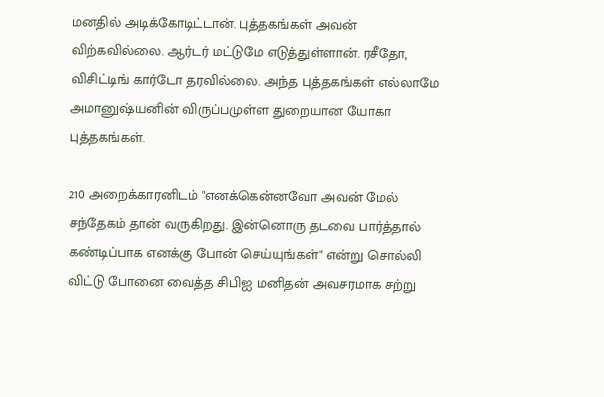மனதில் அடிக்கோடிட்டான். புத்தகங்கள் அவன் விற்கவில்லை. ஆர்டர் மட்டுமே எடுத்துள்ளான். ரசீதோ, விசிட்டிங் கார்டோ தரவில்லை. அந்த புத்தகங்கள் எல்லாமே அமானுஷ்யனின் விருப்பமுள்ள துறையான யோகா புத்தகங்கள்.

210 அறைக்காரனிடம் "எனக்கென்னவோ அவன் மேல் சந்தேகம் தான் வருகிறது. இன்னொரு தடவை பார்த்தால் கண்டிப்பாக எனக்கு போன் செய்யுங்கள்" என்று சொல்லி விட்டு போனை வைத்த சிபிஐ மனிதன் அவசரமாக சற்று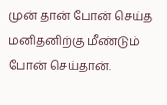முன் தான் போன் செய்த மனிதனிற்கு மீண்டும் போன் செய்தான்.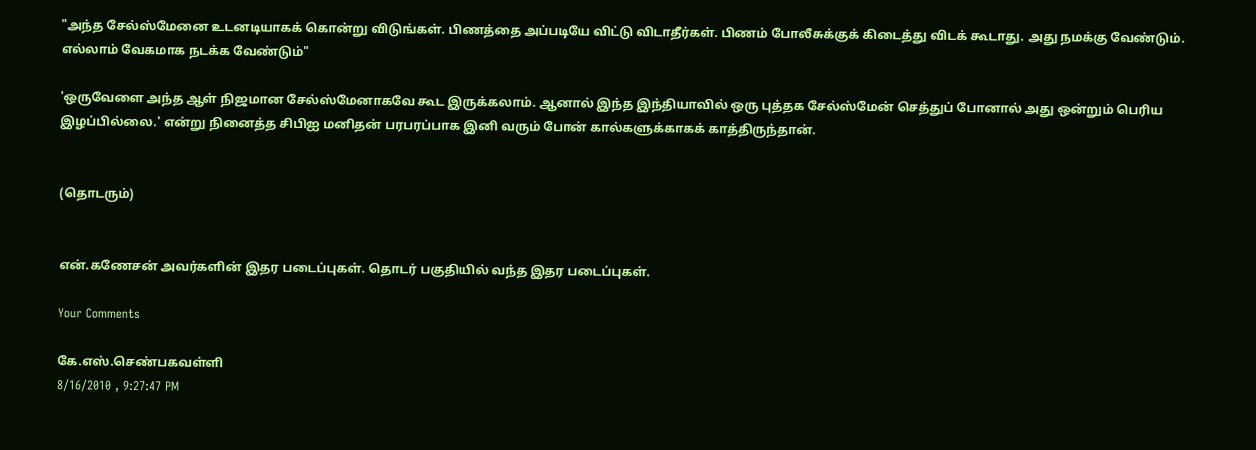"அந்த சேல்ஸ்மேனை உடனடியாகக் கொன்று விடுங்கள். பிணத்தை அப்படியே விட்டு விடாதீர்கள். பிணம் போலீசுக்குக் கிடைத்து விடக் கூடாது. அது நமக்கு வேண்டும். எல்லாம் வேகமாக நடக்க வேண்டும்"

'ஒருவேளை அந்த ஆள் நிஜமான சேல்ஸ்மேனாகவே கூட இருக்கலாம். ஆனால் இந்த இந்தியாவில் ஒரு புத்தக சேல்ஸ்மேன் செத்துப் போனால் அது ஒன்றும் பெரிய இழப்பில்லை.' என்று நினைத்த சிபிஐ மனிதன் பரபரப்பாக இனி வரும் போன் கால்களுக்காகக் காத்திருந்தான்.


(தொடரும்)


என்.கணேசன் அவர்களின் இதர படைப்புகள். தொடர் பகுதியில் வந்த இதர படைப்புகள்.

Your Comments

கே.எஸ்.செண்பகவள்ளி
8/16/2010 , 9:27:47 PM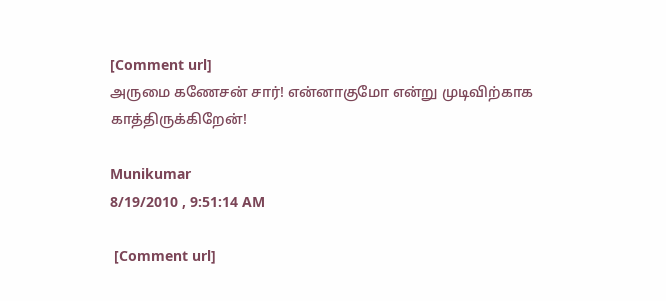[Comment url]
அருமை கணேசன் சார்! என்னாகுமோ என்று முடிவிற்காக காத்திருக்கிறேன்!

Munikumar
8/19/2010 , 9:51:14 AM

 [Comment url]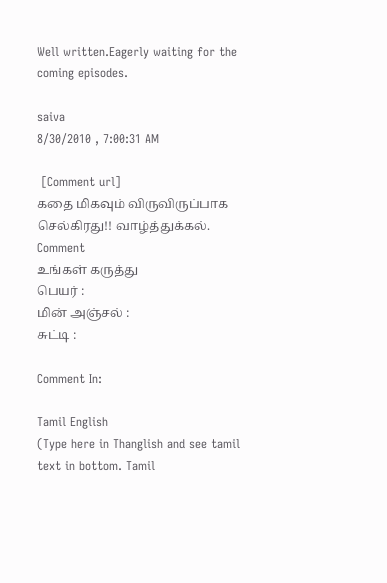Well written.Eagerly waiting for the coming episodes.

saiva
8/30/2010 , 7:00:31 AM

 [Comment url]
கதை மிகவும் விருவிருப்பாக செல்கிரது!! வாழ்த்துக்கல்.
Comment
உங்கள் கருத்து
பெயர் :
மின் அஞ்சல் :
சுட்டி :

Comment In:

Tamil English
(Type here in Thanglish and see tamil text in bottom. Tamil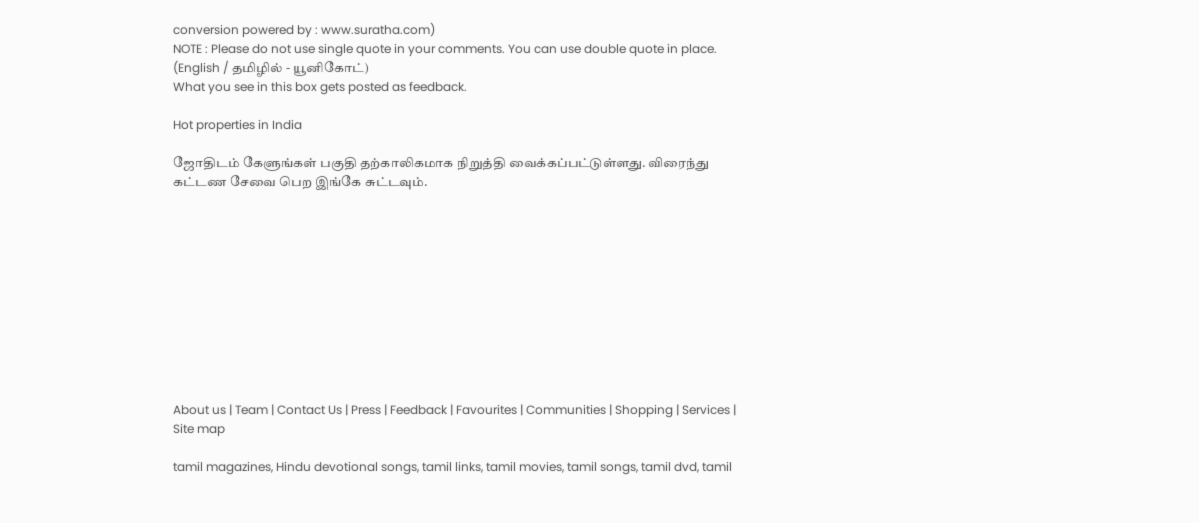conversion powered by : www.suratha.com)
NOTE : Please do not use single quote in your comments. You can use double quote in place.
(English / தமிழில் - யூனிகோட்)
What you see in this box gets posted as feedback.

Hot properties in India

ஜோதிடம் கேளுங்கள் பகுதி தற்காலிகமாக நிறுத்தி வைக்கப்பட்டுள்ளது. விரைந்து கட்டண சேவை பெற இங்கே சுட்டவும்.











About us | Team | Contact Us | Press | Feedback | Favourites | Communities | Shopping | Services | Site map

tamil magazines, Hindu devotional songs, tamil links, tamil movies, tamil songs, tamil dvd, tamil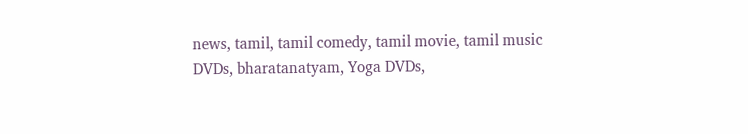news, tamil, tamil comedy, tamil movie, tamil music DVDs, bharatanatyam, Yoga DVDs,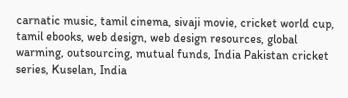carnatic music, tamil cinema, sivaji movie, cricket world cup, tamil ebooks, web design, web design resources, global warming, outsourcing, mutual funds, India Pakistan cricket series, Kuselan, India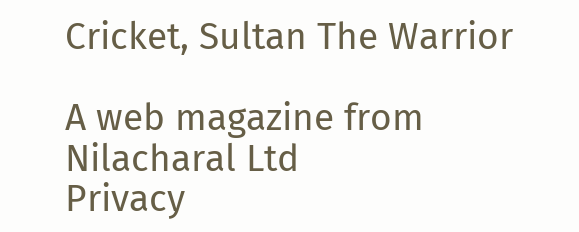Cricket, Sultan The Warrior

A web magazine from Nilacharal Ltd
Privacy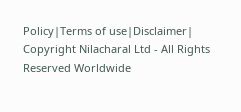Policy|Terms of use|Disclaimer| Copyright Nilacharal Ltd - All Rights Reserved Worldwide